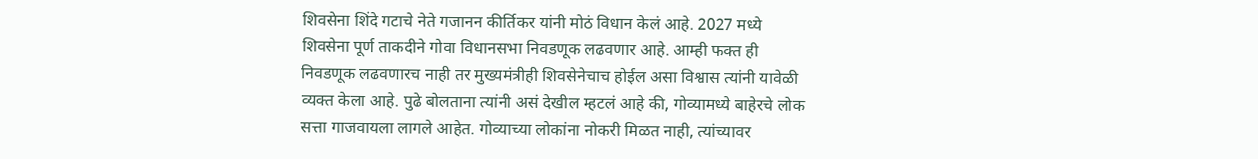शिवसेना शिंदे गटाचे नेते गजानन कीर्तिकर यांनी मोठं विधान केलं आहे. 2027 मध्ये शिवसेना पूर्ण ताकदीने गोवा विधानसभा निवडणूक लढवणार आहे. आम्ही फक्त ही निवडणूक लढवणारच नाही तर मुख्यमंत्रीही शिवसेनेचाच होईल असा विश्वास त्यांनी यावेळी व्यक्त केला आहे. पुढे बोलताना त्यांनी असं देखील म्हटलं आहे की, गोव्यामध्ये बाहेरचे लोक सत्ता गाजवायला लागले आहेत. गोव्याच्या लोकांना नोकरी मिळत नाही, त्यांच्यावर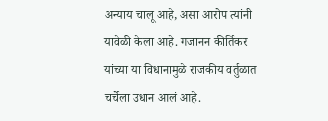अन्याय चालू आहे, असा आरोप त्यांनी यावेळी केला आहे. गजानन कीर्तिकर यांच्या या विधानामुळे राजकीय वर्तुळात चर्चेला उधान आलं आहे.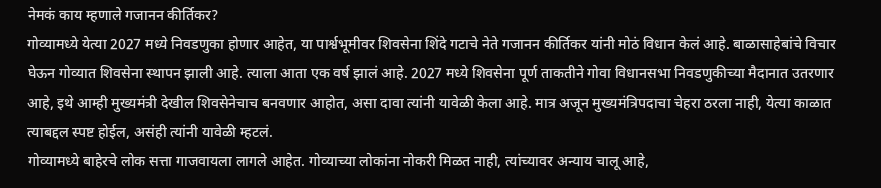नेमकं काय म्हणाले गजानन कीर्तिकर?
गोव्यामध्ये येत्या 2027 मध्ये निवडणुका होणार आहेत, या पार्श्वभूमीवर शिवसेना शिंदे गटाचे नेते गजानन कीर्तिकर यांनी मोठं विधान केलं आहे. बाळासाहेबांचे विचार घेऊन गोव्यात शिवसेना स्थापन झाली आहे. त्याला आता एक वर्ष झालं आहे. 2027 मध्ये शिवसेना पूर्ण ताकतीने गोवा विधानसभा निवडणुकीच्या मैदानात उतरणार आहे, इथे आम्ही मुख्यमंत्री देखील शिवसेनेचाच बनवणार आहोत, असा दावा त्यांनी यावेळी केला आहे. मात्र अजून मुख्यमंत्रिपदाचा चेहरा ठरला नाही, येत्या काळात त्याबद्दल स्पष्ट होईल, असंही त्यांनी यावेळी म्हटलं.
गोव्यामध्ये बाहेरचे लोक सत्ता गाजवायला लागले आहेत. गोव्याच्या लोकांना नोकरी मिळत नाही, त्यांच्यावर अन्याय चालू आहे,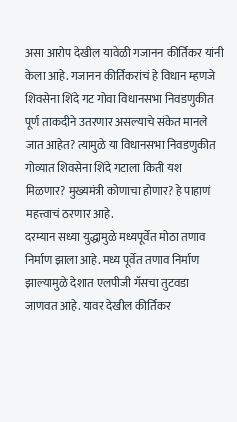असा आरोप देखील यावेळी गजानन कीर्तिकर यांनी केला आहे. गजानन कीर्तिकरांचं हे विधान म्हणजे शिवसेना शिंदे गट गोवा विधानसभा निवडणुकीत पूर्ण ताकदीने उतरणार असल्याचे संकेत मानले जात आहेत? त्यामुळे या विधानसभा निवडणुकीत गोव्यात शिवसेना शिंदे गटाला किती यश मिळणार? मुख्यमंत्री कोणाचा होणार? हे पाहाणं महत्त्वाचं ठरणार आहे.
दरम्यान सध्या युद्धामुळे मध्यपूर्वेत मोठा तणाव निर्माण झाला आहे. मध्य पूर्वेत तणाव निर्माण झाल्यामुळे देशात एलपीजी गॅसचा तुटवडा जाणवत आहे. यावर देखील कीर्तिकर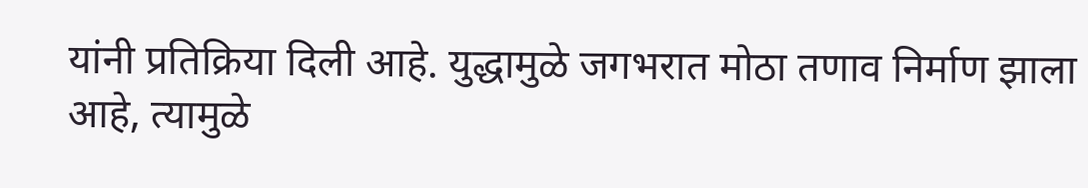यांनी प्रतिक्रिया दिली आहे. युद्धामुळे जगभरात मोठा तणाव निर्माण झाला आहे, त्यामुळे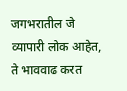जगभरातील जे व्यापारी लोक आहेत, ते भाववाढ करत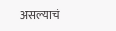असल्याचं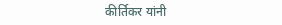कीर्तिकर यांनी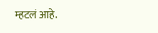म्हटलं आहे.